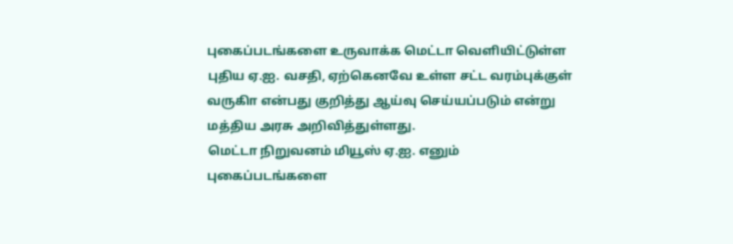புகைப்படங்களை உருவாக்க மெட்டா வெளியிட்டுள்ள புதிய ஏ.ஐ. வசதி, ஏற்கெனவே உள்ள சட்ட வரம்புக்குள் வருகிா என்பது குறித்து ஆய்வு செய்யப்படும் என்று மத்திய அரசு அறிவித்துள்ளது.
மெட்டா நிறுவனம் மியூஸ் ஏ.ஐ. எனும் புகைப்படங்களை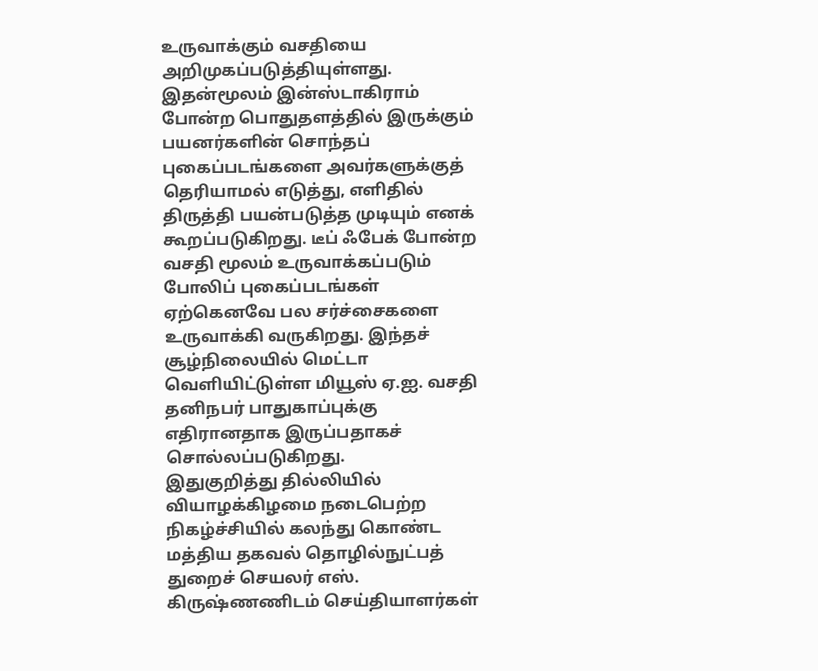உருவாக்கும் வசதியை அறிமுகப்படுத்தியுள்ளது. இதன்மூலம் இன்ஸ்டாகிராம் போன்ற பொதுதளத்தில் இருக்கும் பயனர்களின் சொந்தப் புகைப்படங்களை அவர்களுக்குத் தெரியாமல் எடுத்து, எளிதில் திருத்தி பயன்படுத்த முடியும் எனக் கூறப்படுகிறது. டீப் ஃபேக் போன்ற வசதி மூலம் உருவாக்கப்படும் போலிப் புகைப்படங்கள் ஏற்கெனவே பல சர்ச்சைகளை உருவாக்கி வருகிறது. இந்தச் சூழ்நிலையில் மெட்டா வெளியிட்டுள்ள மியூஸ் ஏ.ஐ. வசதி தனிநபர் பாதுகாப்புக்கு எதிரானதாக இருப்பதாகச் சொல்லப்படுகிறது.
இதுகுறித்து தில்லியில் வியாழக்கிழமை நடைபெற்ற நிகழ்ச்சியில் கலந்து கொண்ட மத்திய தகவல் தொழில்நுட்பத் துறைச் செயலர் எஸ். கிருஷ்ணணிடம் செய்தியாளர்கள்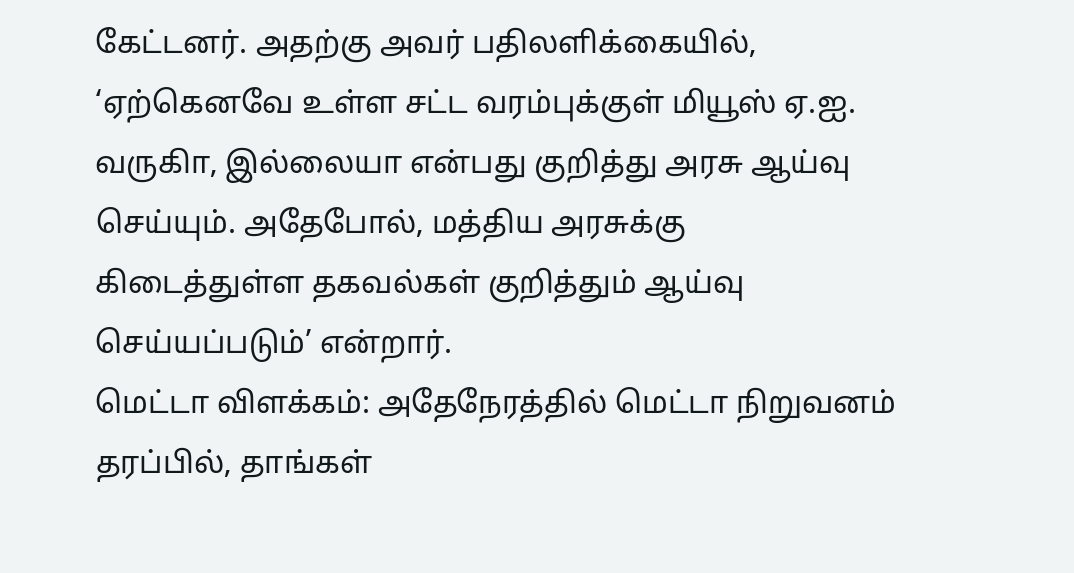கேட்டனர். அதற்கு அவர் பதிலளிக்கையில், ‘ஏற்கெனவே உள்ள சட்ட வரம்புக்குள் மியூஸ் ஏ.ஐ. வருகிா, இல்லையா என்பது குறித்து அரசு ஆய்வு செய்யும். அதேபோல், மத்திய அரசுக்கு கிடைத்துள்ள தகவல்கள் குறித்தும் ஆய்வு செய்யப்படும்’ என்றார்.
மெட்டா விளக்கம்: அதேநேரத்தில் மெட்டா நிறுவனம் தரப்பில், தாங்கள்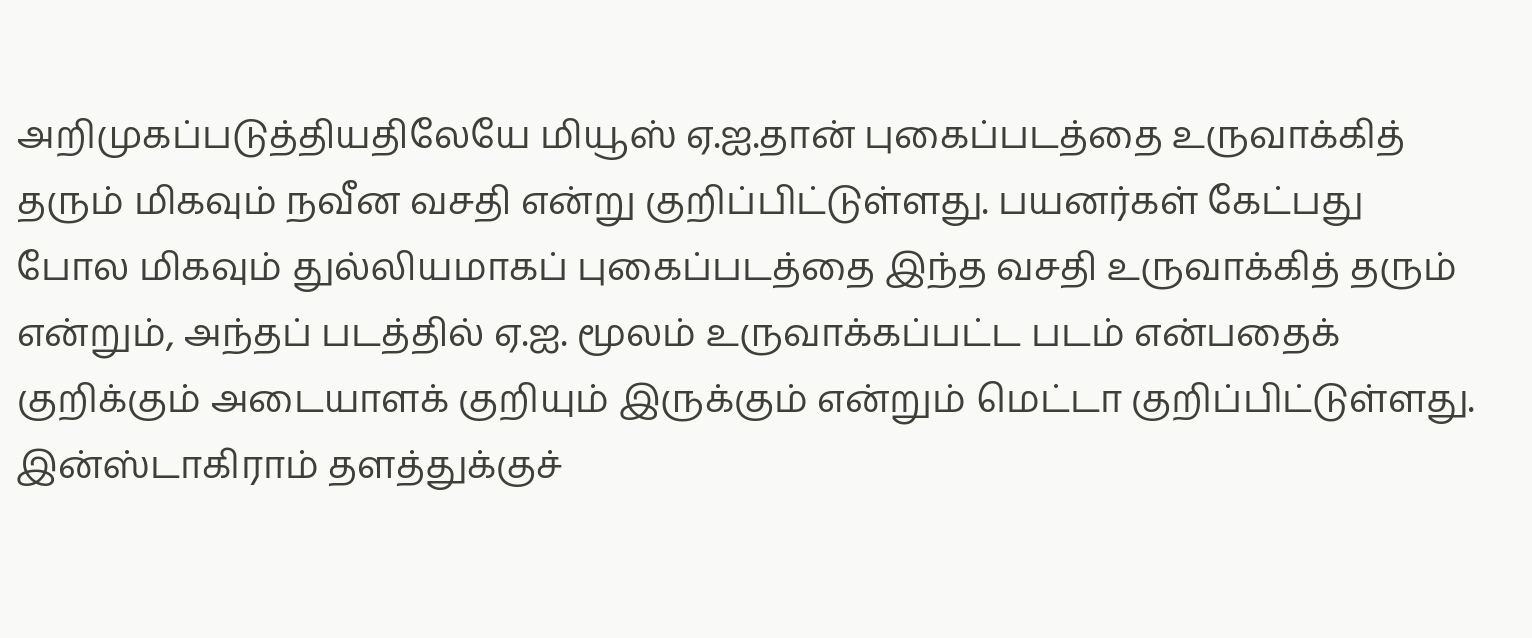அறிமுகப்படுத்தியதிலேயே மியூஸ் ஏ.ஐ.தான் புகைப்படத்தை உருவாக்கித் தரும் மிகவும் நவீன வசதி என்று குறிப்பிட்டுள்ளது. பயனர்கள் கேட்பது போல மிகவும் துல்லியமாகப் புகைப்படத்தை இந்த வசதி உருவாக்கித் தரும் என்றும், அந்தப் படத்தில் ஏ.ஐ. மூலம் உருவாக்கப்பட்ட படம் என்பதைக் குறிக்கும் அடையாளக் குறியும் இருக்கும் என்றும் மெட்டா குறிப்பிட்டுள்ளது. இன்ஸ்டாகிராம் தளத்துக்குச்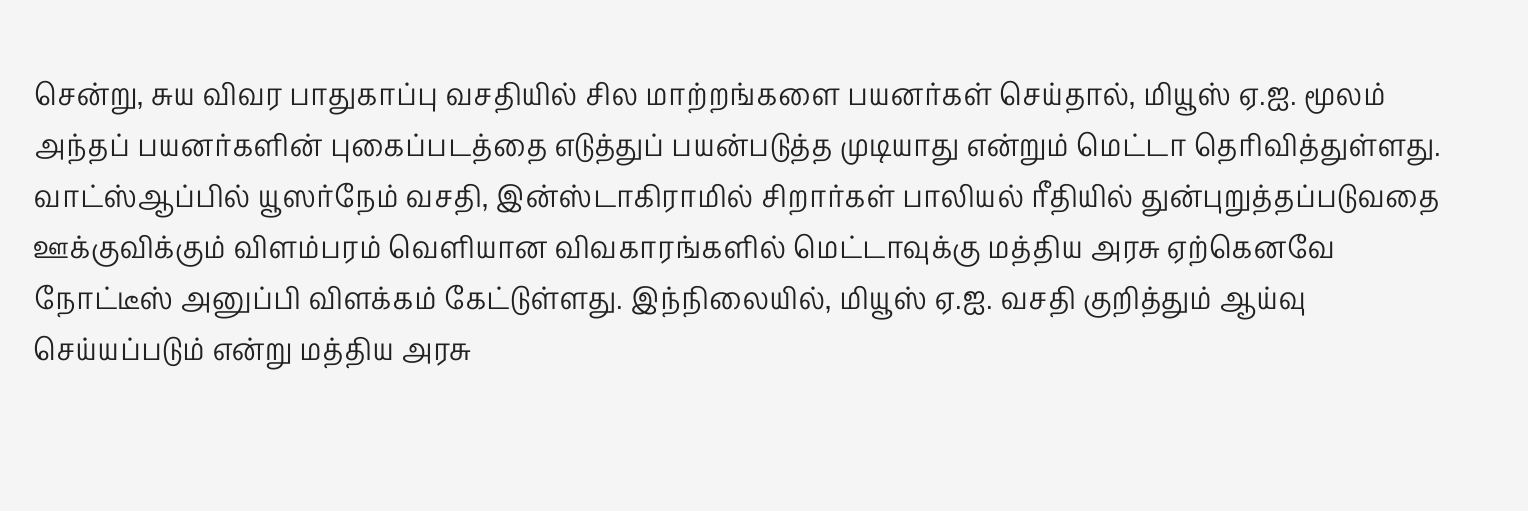சென்று, சுய விவர பாதுகாப்பு வசதியில் சில மாற்றங்களை பயனர்கள் செய்தால், மியூஸ் ஏ.ஐ. மூலம் அந்தப் பயனர்களின் புகைப்படத்தை எடுத்துப் பயன்படுத்த முடியாது என்றும் மெட்டா தெரிவித்துள்ளது.
வாட்ஸ்ஆப்பில் யூஸர்நேம் வசதி, இன்ஸ்டாகிராமில் சிறார்கள் பாலியல் ரீதியில் துன்புறுத்தப்படுவதை ஊக்குவிக்கும் விளம்பரம் வெளியான விவகாரங்களில் மெட்டாவுக்கு மத்திய அரசு ஏற்கெனவே நோட்டீஸ் அனுப்பி விளக்கம் கேட்டுள்ளது. இந்நிலையில், மியூஸ் ஏ.ஐ. வசதி குறித்தும் ஆய்வு செய்யப்படும் என்று மத்திய அரசு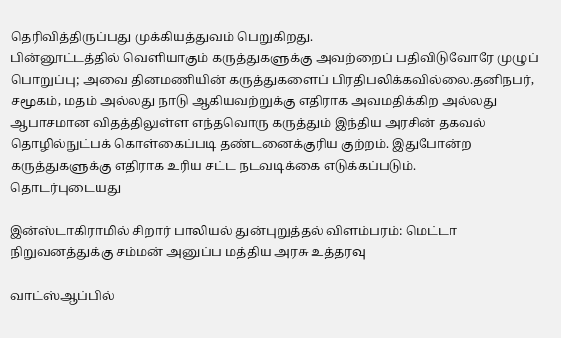தெரிவித்திருப்பது முக்கியத்துவம் பெறுகிறது.
பின்னூட்டத்தில் வெளியாகும் கருத்துகளுக்கு அவற்றைப் பதிவிடுவோரே முழுப் பொறுப்பு; அவை தினமணியின் கருத்துகளைப் பிரதிபலிக்கவில்லை.தனிநபர், சமூகம், மதம் அல்லது நாடு ஆகியவற்றுக்கு எதிராக அவமதிக்கிற அல்லது ஆபாசமான விதத்திலுள்ள எந்தவொரு கருத்தும் இந்திய அரசின் தகவல் தொழில்நுட்பக் கொள்கைப்படி தண்டனைக்குரிய குற்றம். இதுபோன்ற கருத்துகளுக்கு எதிராக உரிய சட்ட நடவடிக்கை எடுக்கப்படும்.
தொடர்புடையது

இன்ஸ்டாகிராமில் சிறார் பாலியல் துன்புறுத்தல் விளம்பரம்: மெட்டா நிறுவனத்துக்கு சம்மன் அனுப்ப மத்திய அரசு உத்தரவு

வாட்ஸ்ஆப்பில்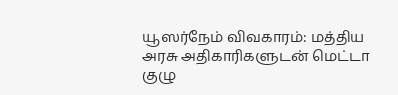யூஸர்நேம் விவகாரம்: மத்திய அரசு அதிகாரிகளுடன் மெட்டா குழு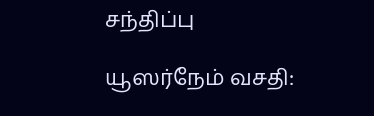சந்திப்பு

யூஸர்நேம் வசதி: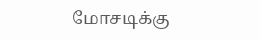மோசடிக்கு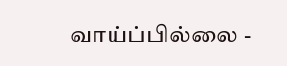வாய்ப்பில்லை -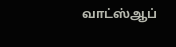வாட்ஸ்ஆப்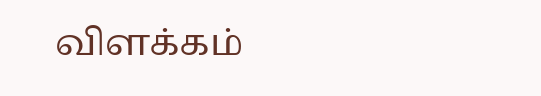விளக்கம்